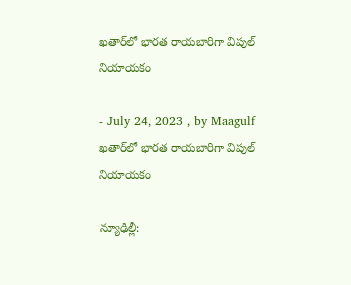ఖతార్‌లో భారత రాయబారిగా విపుల్‌ నియాయకం

- July 24, 2023 , by Maagulf
ఖతార్‌లో భారత రాయబారిగా విపుల్‌ నియాయకం

న్యూఢిల్లీ: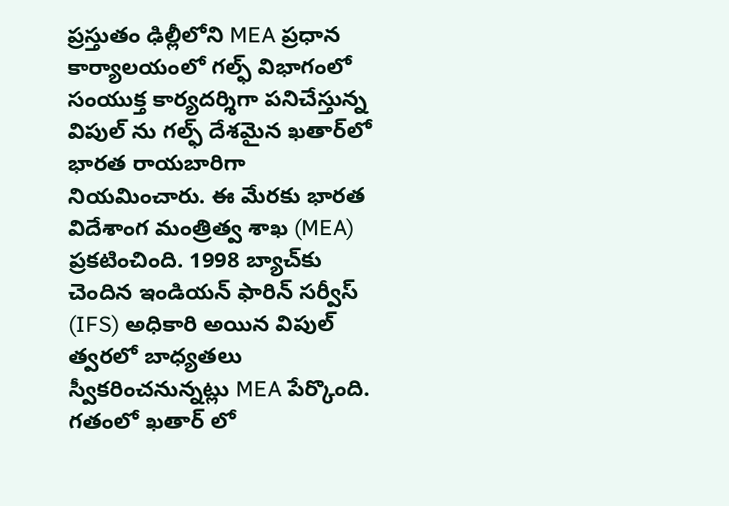ప్రస్తుతం ఢిల్లీలోని MEA ప్రధాన కార్యాలయంలో గల్ఫ్ విభాగంలో సంయుక్త కార్యదర్శిగా పనిచేస్తున్న విపుల్‌ ను గల్ఫ్ దేశమైన ఖతార్‌లో భారత రాయబారిగా నియమించారు. ఈ మేరకు భారత విదేశాంగ మంత్రిత్వ శాఖ (MEA) ప్రకటించింది. 1998 బ్యాచ్‌కు చెందిన ఇండియన్ ఫారిన్ సర్వీస్ (IFS) అధికారి అయిన విపుల్ త్వరలో బాధ్యతలు స్వీకరించనున్నట్లు MEA పేర్కొంది. గతంలో ఖతార్ లో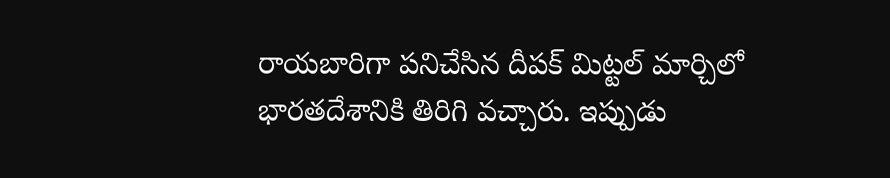రాయబారిగా పనిచేసిన దీపక్ మిట్టల్ మార్చిలో భారతదేశానికి తిరిగి వచ్చారు. ఇప్పుడు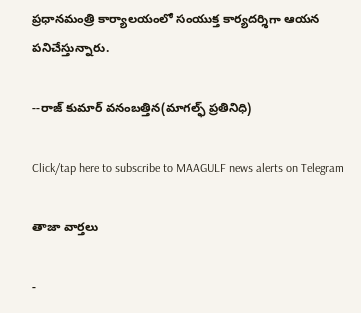ప్రధానమంత్రి కార్యాలయంలో సంయుక్త కార్యదర్శిగా ఆయన పనిచేస్తున్నారు.

--రాజ్ కుమార్ వనంబత్తిన(మాగల్ఫ్ ప్రతినిధి)

Click/tap here to subscribe to MAAGULF news alerts on Telegram

తాజా వార్తలు

-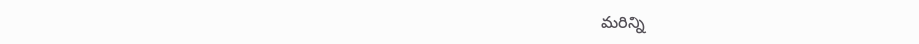మరిన్ని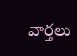వార్తలు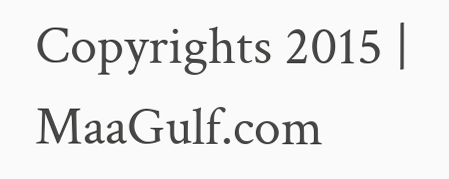Copyrights 2015 | MaaGulf.com